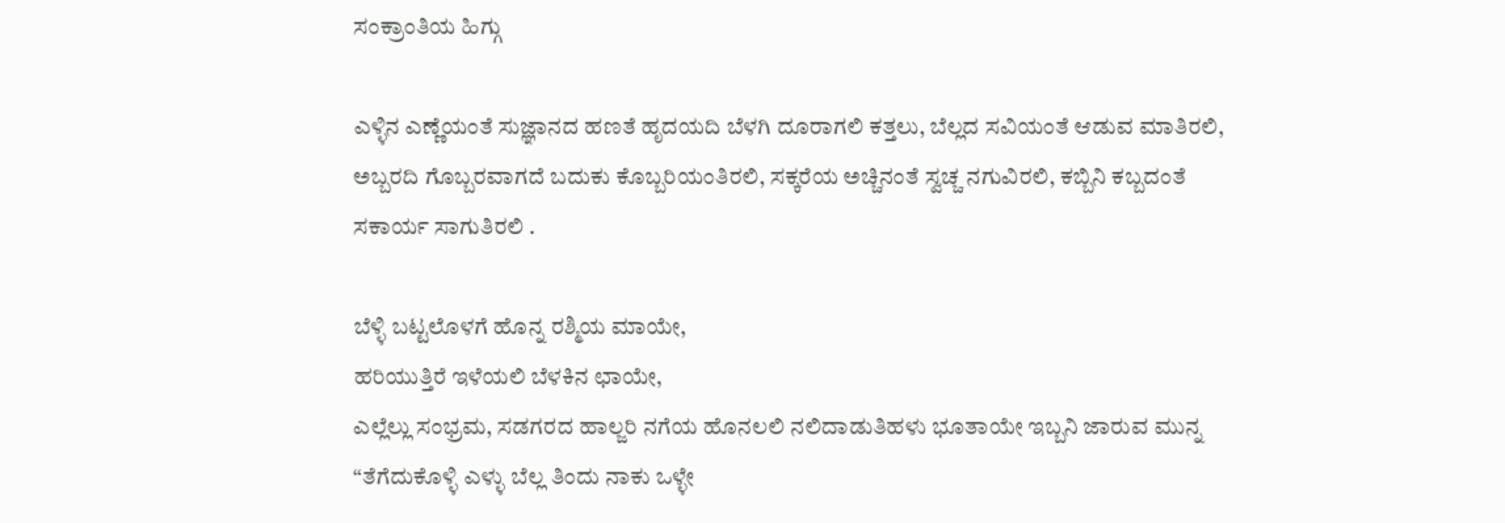ಸಂಕ್ರಾಂತಿಯ ಹಿಗ್ಗು

ಎಳ್ಳಿನ ಎಣ್ಣೆಯಂತೆ ಸುಜ್ಞಾನದ ಹಣತೆ ಹೃದಯದಿ ಬೆಳಗಿ ದೂರಾಗಲಿ ಕತ್ತಲು, ಬೆಲ್ಲದ ಸವಿಯಂತೆ ಆಡುವ ಮಾತಿರಲಿ, ಅಬ್ಬರದಿ ಗೊಬ್ಬರವಾಗದೆ ಬದುಕು ಕೊಬ್ಬರಿಯಂತಿರಲಿ, ಸಕ್ಕರೆಯ ಅಚ್ಚಿನಂತೆ ಸ್ವಚ್ಚ ನಗುವಿರಲಿ, ಕಬ್ಬಿನಿ ಕಬ್ಬದಂತೆ ಸಕಾರ್ಯ ಸಾಗುತಿರಲಿ .

ಬೆಳ್ಳಿ ಬಟ್ಟಲೊಳಗೆ ಹೊನ್ನ ರಶ್ಮಿಯ ಮಾಯೇ,
ಹರಿಯುತ್ತಿರೆ ಇಳೆಯಲಿ ಬೆಳಕಿನ ಛಾಯೇ,
ಎಲ್ಲೆಲ್ಲು ಸಂಭ್ರಮ, ಸಡಗರದ ಹಾಲ್ಜರಿ ನಗೆಯ ಹೊನಲಲಿ ನಲಿದಾಡುತಿಹಳು ಭೂತಾಯೇ ಇಬ್ಬನಿ ಜಾರುವ ಮುನ್ನ “ತೆಗೆದುಕೊಳ್ಳಿ ಎಳ್ಳು ಬೆಲ್ಲ ತಿಂದು ನಾಕು ಒಳ್ಳೇ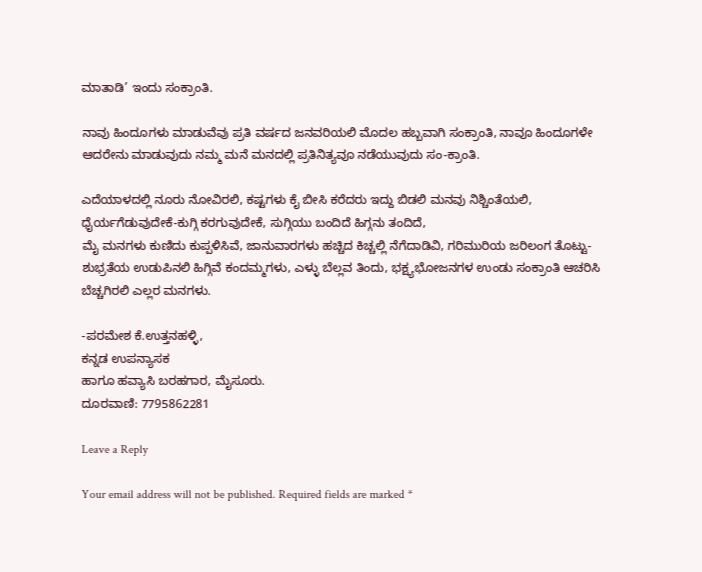ಮಾತಾಡಿ’ ಇಂದು ಸಂಕ್ರಾಂತಿ.

ನಾವು ಹಿಂದೂಗಳು ಮಾಡುವೆವು ಪ್ರತಿ ವರ್ಷದ ಜನವರಿಯಲಿ ಮೊದಲ ಹಬ್ಬವಾಗಿ ಸಂಕ್ರಾಂತಿ, ನಾವೂ ಹಿಂದೂಗಳೇ ಆದರೇನು ಮಾಡುವುದು ನಮ್ಮ ಮನೆ ಮನದಲ್ಲಿ ಪ್ರತಿನಿತ್ಯವೂ ನಡೆಯುವುದು ಸಂ-ಕ್ರಾಂತಿ.

ಎದೆಯಾಳದಲ್ಲಿ ನೂರು ನೋವಿರಲಿ, ಕಷ್ಟಗಳು ಕೈ ಬೀಸಿ ಕರೆದರು ಇದ್ದು ಬಿಡಲಿ ಮನವು ನಿಶ್ಚಿಂತೆಯಲಿ, ಧೈರ್ಯಗೆಡುವುದೇಕೆ-ಕುಗ್ಗಿ ಕರಗುವುದೇಕೆ, ಸುಗ್ಗಿಯು ಬಂದಿದೆ ಹಿಗ್ಗನು ತಂದಿದೆ,
ಮೈ ಮನಗಳು ಕುಣಿದು ಕುಪ್ಪಳಿಸಿವೆ, ಜಾನುವಾರಗಳು ಹಚ್ಚಿದ ಕಿಚ್ಚಲ್ಲಿ ನೆಗೆದಾಡಿವಿ, ಗರಿಮುರಿಯ ಜರಿಲಂಗ ತೊಟ್ಟು-ಶುಭ್ರತೆಯ ಉಡುಪಿನಲಿ ಹಿಗ್ಗಿವೆ ಕಂದಮ್ಮಗಳು, ಎಳ್ಳು ಬೆಲ್ಲವ ತಿಂದು, ಭಕ್ಷ್ಯಭೋಜನಗಳ ಉಂಡು ಸಂಕ್ರಾಂತಿ ಆಚರಿಸಿ ಬೆಚ್ಚಗಿರಲಿ ಎಲ್ಲರ ಮನಗಳು.

-ಪರಮೇಶ ಕೆ.ಉತ್ತನಹಳ್ಳಿ,
ಕನ್ನಡ ಉಪನ್ಯಾಸಕ
ಹಾಗೂ ಹವ್ಯಾಸಿ ಬರಹಗಾರ, ಮೈಸೂರು.
ದೂರವಾಣಿ: 7795862281

Leave a Reply

Your email address will not be published. Required fields are marked *